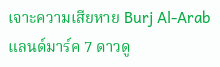เจาะความเสียหาย Burj Al-Arab แลนด์มาร์ค 7 ดาวดู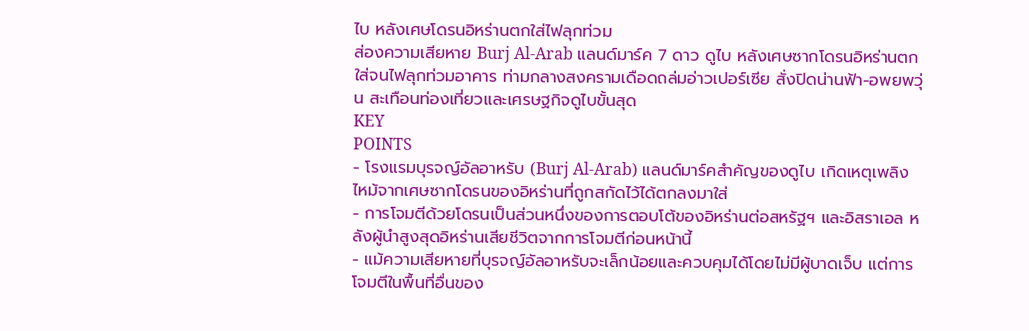ไบ หลังเศษโดรนอิหร่านตกใส่ไฟลุกท่วม
ส่องความเสียหาย Burj Al-Arab แลนด์มาร์ค 7 ดาว ดูไบ หลังเศษซากโดรนอิหร่านตกใส่จนไฟลุกท่วมอาคาร ท่ามกลางสงครามเดือดถล่มอ่าวเปอร์เซีย สั่งปิดน่านฟ้า-อพยพวุ่น สะเทือนท่องเที่ยวและเศรษฐกิจดูไบขั้นสุด
KEY
POINTS
- โรงแรมบุรจญ์อัลอาหรับ (Burj Al-Arab) แลนด์มาร์คสำคัญของดูไบ เกิดเหตุเพลิงไหม้จากเศษซากโดรนของอิหร่านที่ถูกสกัดไว้ได้ตกลงมาใส่
- การโจมตีด้วยโดรนเป็นส่วนหนึ่งของการตอบโต้ของอิหร่านต่อสหรัฐฯ และอิสราเอล หลังผู้นำสูงสุดอิหร่านเสียชีวิตจากการโจมตีก่อนหน้านี้
- แม้ความเสียหายที่บุรจญ์อัลอาหรับจะเล็กน้อยและควบคุมได้โดยไม่มีผู้บาดเจ็บ แต่การโจมตีในพื้นที่อื่นของ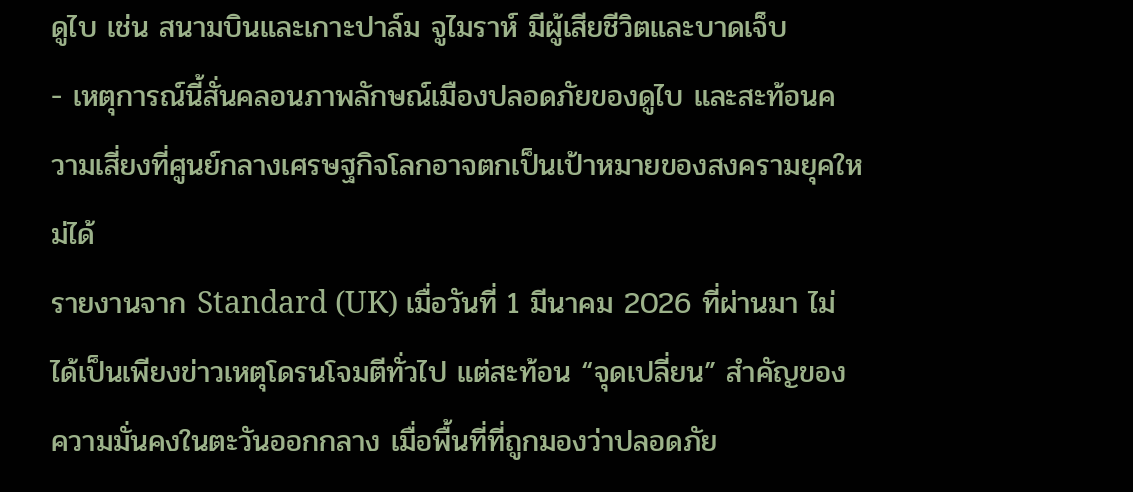ดูไบ เช่น สนามบินและเกาะปาล์ม จูไมราห์ มีผู้เสียชีวิตและบาดเจ็บ
- เหตุการณ์นี้สั่นคลอนภาพลักษณ์เมืองปลอดภัยของดูไบ และสะท้อนความเสี่ยงที่ศูนย์กลางเศรษฐกิจโลกอาจตกเป็นเป้าหมายของสงครามยุคใหม่ได้
รายงานจาก Standard (UK) เมื่อวันที่ 1 มีนาคม 2026 ที่ผ่านมา ไม่ได้เป็นเพียงข่าวเหตุโดรนโจมตีทั่วไป แต่สะท้อน “จุดเปลี่ยน” สำคัญของความมั่นคงในตะวันออกกลาง เมื่อพื้นที่ที่ถูกมองว่าปลอดภัย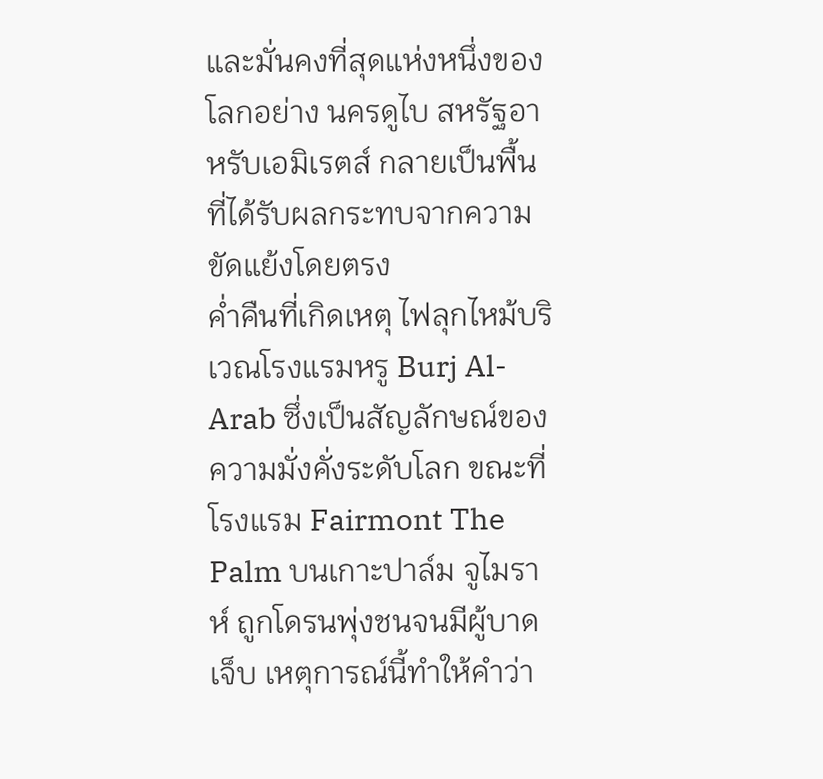และมั่นคงที่สุดแห่งหนึ่งของโลกอย่าง นครดูไบ สหรัฐอาหรับเอมิเรตส์ กลายเป็นพื้นที่ได้รับผลกระทบจากความขัดแย้งโดยตรง
ค่ำคืนที่เกิดเหตุ ไฟลุกไหม้บริเวณโรงแรมหรู Burj Al-Arab ซึ่งเป็นสัญลักษณ์ของความมั่งคั่งระดับโลก ขณะที่โรงแรม Fairmont The Palm บนเกาะปาล์ม จูไมราห์ ถูกโดรนพุ่งชนจนมีผู้บาดเจ็บ เหตุการณ์นี้ทำให้คำว่า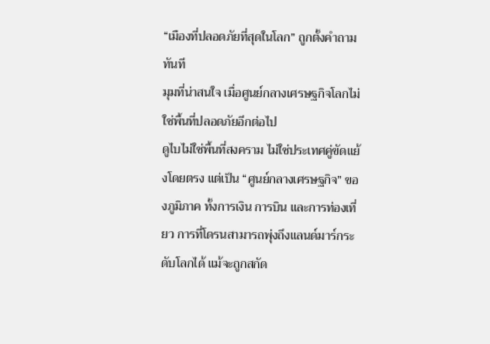“เมืองที่ปลอดภัยที่สุดในโลก” ถูกตั้งคำถามทันที
มุมที่น่าสนใจ เมื่อศูนย์กลางเศรษฐกิจโลกไม่ใช่พื้นที่ปลอดภัยอีกต่อไป
ดูไบไม่ใช่พื้นที่สงคราม ไม่ใช่ประเทศคู่ขัดแย้งโดยตรง แต่เป็น “ศูนย์กลางเศรษฐกิจ” ของภูมิภาค ทั้งการเงิน การบิน และการท่องเที่ยว การที่โดรนสามารถพุ่งถึงแลนด์มาร์กระดับโลกได้ แม้จะถูกสกัด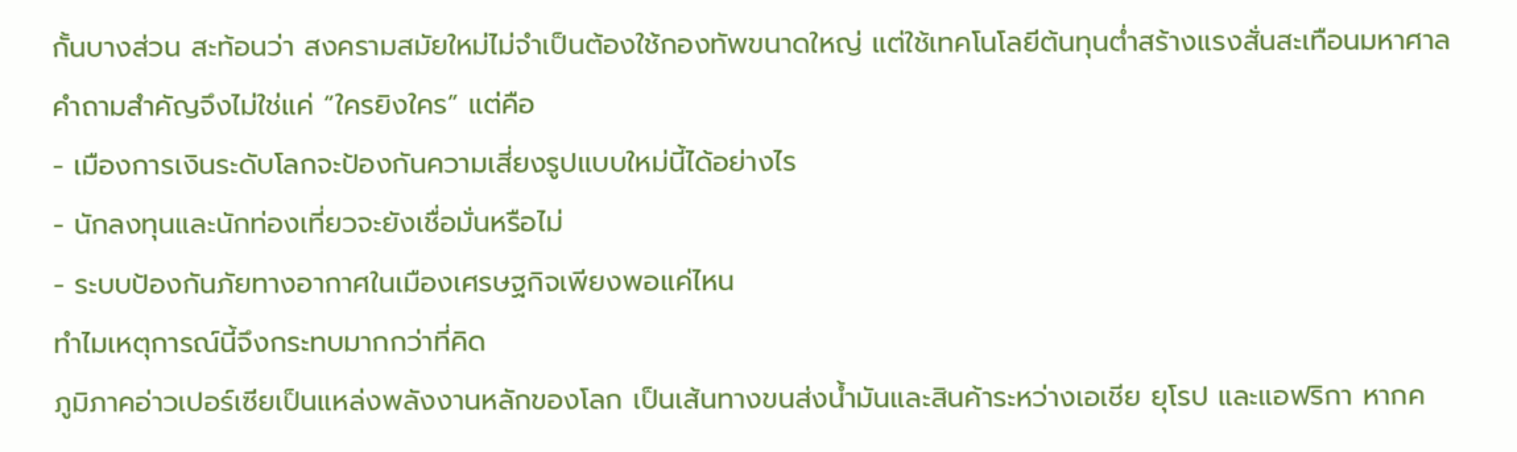กั้นบางส่วน สะท้อนว่า สงครามสมัยใหม่ไม่จำเป็นต้องใช้กองทัพขนาดใหญ่ แต่ใช้เทคโนโลยีต้นทุนต่ำสร้างแรงสั่นสะเทือนมหาศาล
คำถามสำคัญจึงไม่ใช่แค่ “ใครยิงใคร” แต่คือ
- เมืองการเงินระดับโลกจะป้องกันความเสี่ยงรูปแบบใหม่นี้ได้อย่างไร
- นักลงทุนและนักท่องเที่ยวจะยังเชื่อมั่นหรือไม่
- ระบบป้องกันภัยทางอากาศในเมืองเศรษฐกิจเพียงพอแค่ไหน
ทำไมเหตุการณ์นี้จึงกระทบมากกว่าที่คิด
ภูมิภาคอ่าวเปอร์เซียเป็นแหล่งพลังงานหลักของโลก เป็นเส้นทางขนส่งน้ำมันและสินค้าระหว่างเอเชีย ยุโรป และแอฟริกา หากค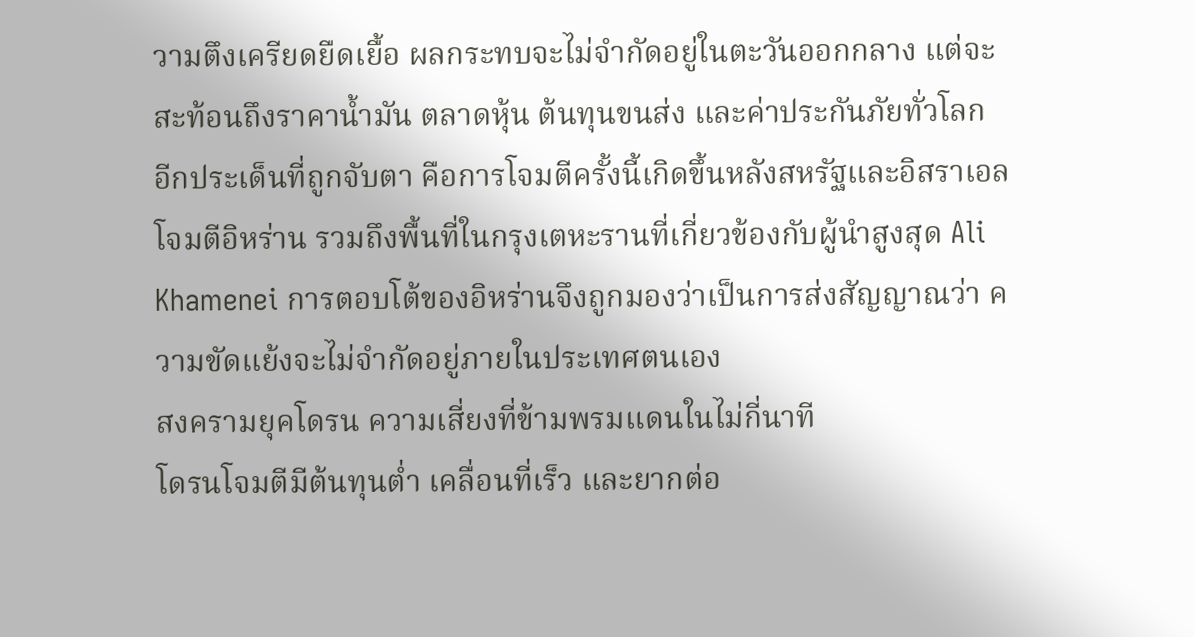วามตึงเครียดยืดเยื้อ ผลกระทบจะไม่จำกัดอยู่ในตะวันออกกลาง แต่จะสะท้อนถึงราคาน้ำมัน ตลาดหุ้น ต้นทุนขนส่ง และค่าประกันภัยทั่วโลก
อีกประเด็นที่ถูกจับตา คือการโจมตีครั้งนี้เกิดขึ้นหลังสหรัฐและอิสราเอลโจมตีอิหร่าน รวมถึงพื้นที่ในกรุงเตหะรานที่เกี่ยวข้องกับผู้นำสูงสุด Ali Khamenei การตอบโต้ของอิหร่านจึงถูกมองว่าเป็นการส่งสัญญาณว่า ความขัดแย้งจะไม่จำกัดอยู่ภายในประเทศตนเอง
สงครามยุคโดรน ความเสี่ยงที่ข้ามพรมแดนในไม่กี่นาที
โดรนโจมตีมีต้นทุนต่ำ เคลื่อนที่เร็ว และยากต่อ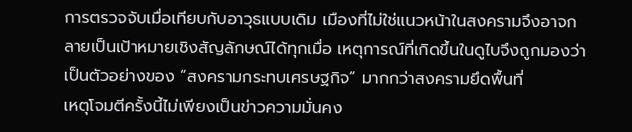การตรวจจับเมื่อเทียบกับอาวุธแบบเดิม เมืองที่ไม่ใช่แนวหน้าในสงครามจึงอาจกลายเป็นเป้าหมายเชิงสัญลักษณ์ได้ทุกเมื่อ เหตุการณ์ที่เกิดขึ้นในดูไบจึงถูกมองว่าเป็นตัวอย่างของ “สงครามกระทบเศรษฐกิจ” มากกว่าสงครามยึดพื้นที่
เหตุโจมตีครั้งนี้ไม่เพียงเป็นข่าวความมั่นคง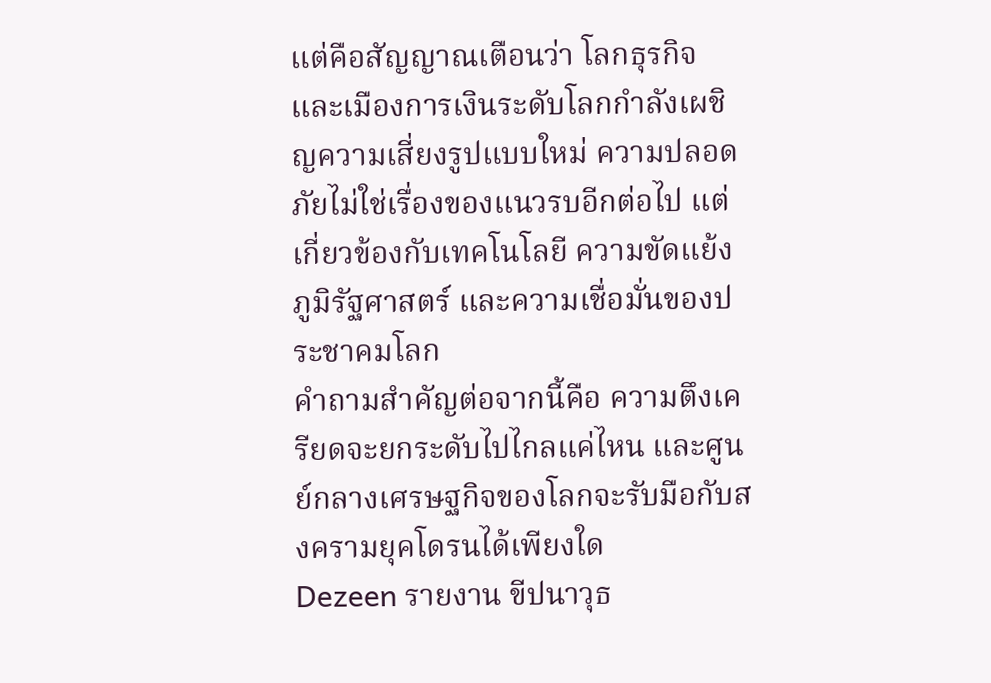แต่คือสัญญาณเตือนว่า โลกธุรกิจและเมืองการเงินระดับโลกกำลังเผชิญความเสี่ยงรูปแบบใหม่ ความปลอดภัยไม่ใช่เรื่องของแนวรบอีกต่อไป แต่เกี่ยวข้องกับเทคโนโลยี ความขัดแย้งภูมิรัฐศาสตร์ และความเชื่อมั่นของประชาคมโลก
คำถามสำคัญต่อจากนี้คือ ความตึงเครียดจะยกระดับไปไกลแค่ไหน และศูนย์กลางเศรษฐกิจของโลกจะรับมือกับสงครามยุคโดรนได้เพียงใด
Dezeen รายงาน ขีปนาวุธ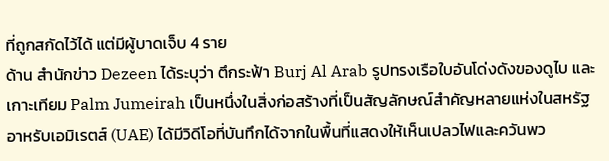ที่ถูกสกัดไว้ได้ แต่มีผู้บาดเจ็บ 4 ราย
ด้าน สำนักข่าว Dezeen ได้ระบุว่า ตึกระฟ้า Burj Al Arab รูปทรงเรือใบอันโด่งดังของดูไบ และเกาะเทียม Palm Jumeirah เป็นหนึ่งในสิ่งก่อสร้างที่เป็นสัญลักษณ์สำคัญหลายแห่งในสหรัฐอาหรับเอมิเรตส์ (UAE) ได้มีวิดีโอที่บันทึกได้จากในพื้นที่แสดงให้เห็นเปลวไฟและควันพว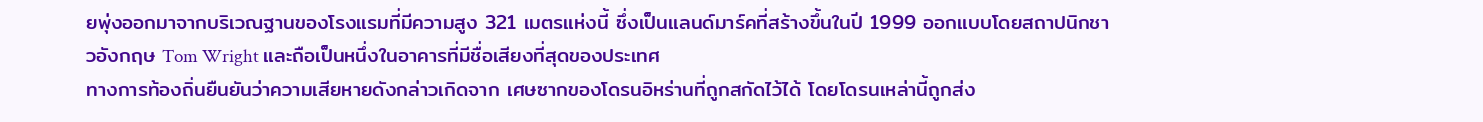ยพุ่งออกมาจากบริเวณฐานของโรงแรมที่มีความสูง 321 เมตรแห่งนี้ ซึ่งเป็นแลนด์มาร์คที่สร้างขึ้นในปี 1999 ออกแบบโดยสถาปนิกชาวอังกฤษ Tom Wright และถือเป็นหนึ่งในอาคารที่มีชื่อเสียงที่สุดของประเทศ
ทางการท้องถิ่นยืนยันว่าความเสียหายดังกล่าวเกิดจาก เศษซากของโดรนอิหร่านที่ถูกสกัดไว้ได้ โดยโดรนเหล่านี้ถูกส่ง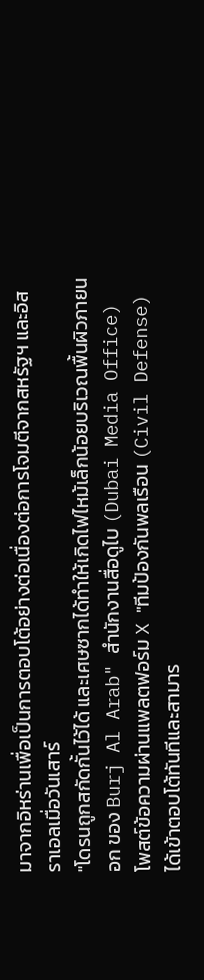มาจากอิหร่านเพื่อเป็นการตอบโต้อย่างต่อเนื่องต่อการโจมตีจากสหรัฐฯ และอิสราเอลเมื่อวันเสาร์
"โดรนถูกสกัดกั้นไว้ได้ และเศษซากได้ทำให้เกิดไฟไหม้เล็กน้อยบริเวณพื้นผิวภายนอก ของ Burj Al Arab" สำนักงานสื่อดูไบ (Dubai Media Office) โพสต์ข้อความผ่านแพลตฟอร์ม X "ทีมป้องกันพลเรือน (Civil Defense) ได้เข้าตอบโต้ทันทีและสามาร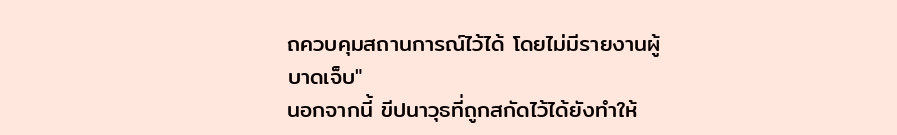ถควบคุมสถานการณ์ไว้ได้ โดยไม่มีรายงานผู้บาดเจ็บ"
นอกจากนี้ ขีปนาวุธที่ถูกสกัดไว้ได้ยังทำให้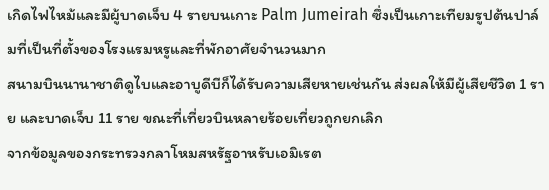เกิดไฟไหม้และมีผู้บาดเจ็บ 4 รายบนเกาะ Palm Jumeirah ซึ่งเป็นเกาะเทียมรูปต้นปาล์มที่เป็นที่ตั้งของโรงแรมหรูและที่พักอาศัยจำนวนมาก
สนามบินนานาชาติดูไบและอาบูดีบีก็ได้รับความเสียหายเช่นกัน ส่งผลให้มีผู้เสียชีวิต 1 ราย และบาดเจ็บ 11 ราย ขณะที่เที่ยวบินหลายร้อยเที่ยวถูกยกเลิก
จากข้อมูลของกระทรวงกลาโหมสหรัฐอาหรับเอมิเรต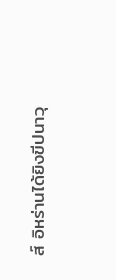ส์ อิหร่านได้ยิงขีปนาวุ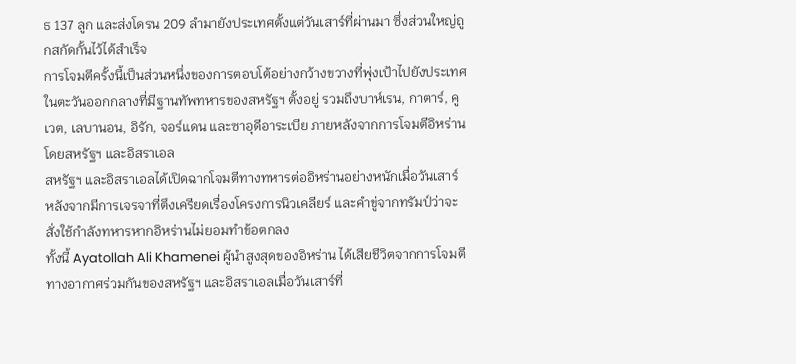ธ 137 ลูก และส่งโดรน 209 ลำมายังประเทศตั้งแต่วันเสาร์ที่ผ่านมา ซึ่งส่วนใหญ่ถูกสกัดกั้นไว้ได้สำเร็จ
การโจมตีครั้งนี้เป็นส่วนหนึ่งของการตอบโต้อย่างกว้างขวางที่พุ่งเป้าไปยังประเทศในตะวันออกกลางที่มีฐานทัพทหารของสหรัฐฯ ตั้งอยู่ รวมถึงบาห์เรน, กาตาร์, คูเวต, เลบานอน, อิรัก, จอร์แดน และซาอุดีอาระเบีย ภายหลังจากการโจมตีอิหร่านโดยสหรัฐฯ และอิสราเอล
สหรัฐฯ และอิสราเอลได้เปิดฉากโจมตีทางทหารต่ออิหร่านอย่างหนักเมื่อวันเสาร์ หลังจากมีการเจรจาที่ตึงเครียดเรื่องโครงการนิวเคลียร์ และคำขู่จากทรัมป์ว่าจะสั่งใช้กำลังทหารหากอิหร่านไม่ยอมทำข้อตกลง
ทั้งนี้ Ayatollah Ali Khamenei ผู้นำสูงสุดของอิหร่าน ได้เสียชีวิตจากการโจมตีทางอากาศร่วมกันของสหรัฐฯ และอิสราเอลเมื่อวันเสาร์ที่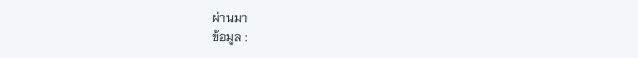ผ่านมา
ข้อมูล :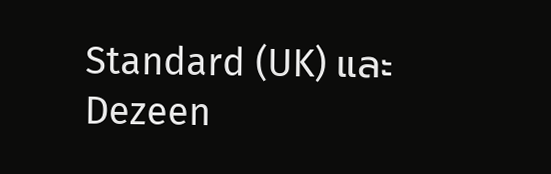Standard (UK) และ Dezeen